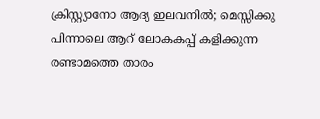ക്രിസ്റ്റ്യാനോ ആദ്യ ഇലവനിൽ; മെസ്സിക്കു പിന്നാലെ ആറ് ലോകകപ്പ് കളിക്കുന്ന രണ്ടാമത്തെ താരം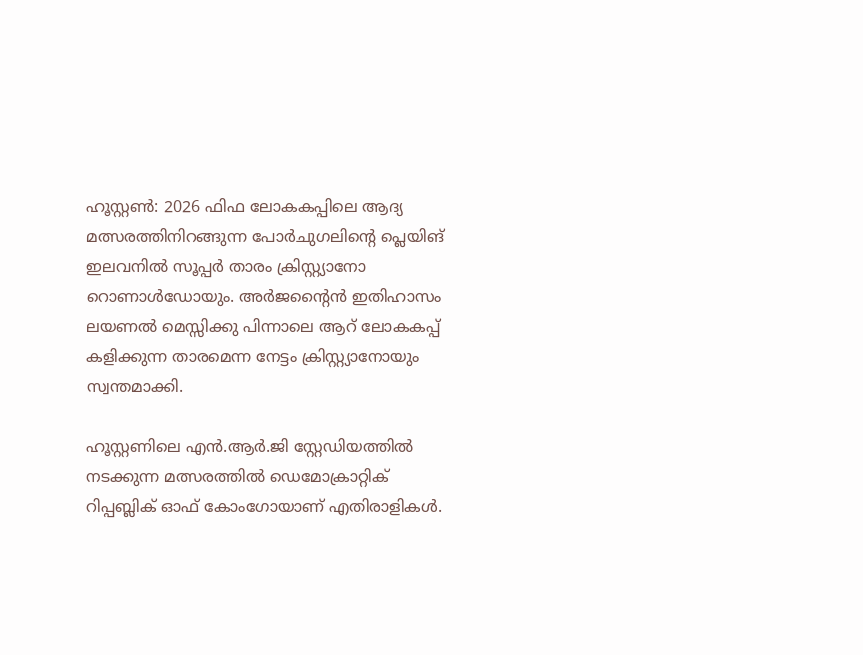ഹൂസ്റ്റൺ: 2026 ഫിഫ ലോകകപ്പിലെ ആദ്യ മത്സരത്തിനിറങ്ങുന്ന പോർചുഗലിന്‍റെ പ്ലെയിങ് ഇലവനിൽ സൂപ്പർ താരം ക്രിസ്റ്റ്യാനോ റൊണാൾഡോയും. അർജന്‍റൈൻ ഇതിഹാസം ലയണൽ മെസ്സിക്കു പിന്നാലെ ആറ് ലോകകപ്പ് കളിക്കുന്ന താരമെന്ന നേട്ടം ക്രിസ്റ്റ്യാനോയും സ്വന്തമാക്കി.

ഹൂസ്റ്റണിലെ എൻ.ആർ.ജി സ്റ്റേഡിയത്തിൽ നടക്കുന്ന മത്സരത്തിൽ ഡെമോക്രാറ്റിക് റിപ്പബ്ലിക് ഓഫ് കോംഗോയാണ് എതിരാളികൾ.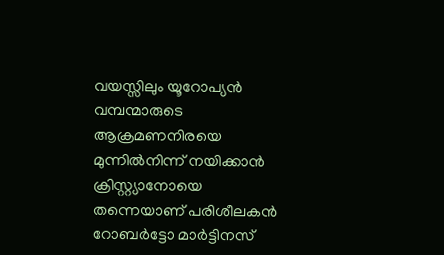വയസ്സിലും യൂറോപ്യൻ വമ്പന്മാരുടെ ആക്രമണനിരയെ മുന്നിൽനിന്ന് നയിക്കാൻ ക്രിസ്റ്റ്യാനോയെ തന്നെയാണ് പരിശീലകൻ റോബർട്ടോ മാർട്ടിനസ്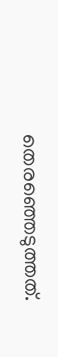തെരഞ്ഞെടുത്തത്.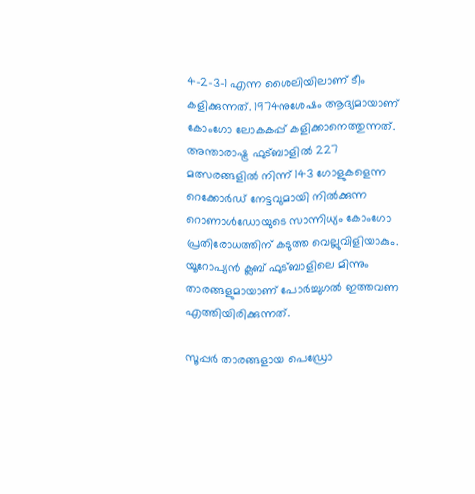4-2-3-1 എന്ന ശൈലിയിലാണ് ടീം കളിക്കുന്നത്. 1974നുശേഷം ആദ്യമായാണ് കോംഗോ ലോകകപ്പ് കളിക്കാനെത്തുന്നത്. അന്താരാഷ്ട്ര ഫുട്ബാളിൽ 227 മത്സരങ്ങളിൽ നിന്ന് 143 ഗോളുകളെന്ന റെക്കോർഡ് നേട്ടവുമായി നിൽക്കുന്ന റൊണാൾഡോയുടെ സാന്നിധ്യം കോംഗോ പ്രതിരോധത്തിന് കടുത്ത വെല്ലുവിളിയാകും. യൂറോപ്യൻ ക്ലബ് ഫുട്ബാളിലെ മിന്നും താരങ്ങളുമായാണ് പോർച്ചുഗൽ ഇത്തവണ എത്തിയിരിക്കുന്നത്.

സൂപ്പർ താരങ്ങളായ പെഡ്രോ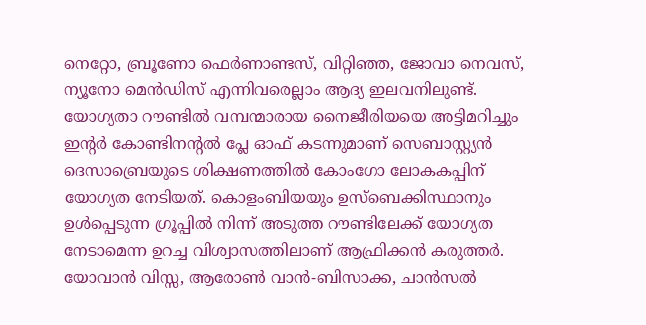നെറ്റോ, ബ്രൂണോ ഫെർണാണ്ടസ്, വിറ്റിഞ്ഞ, ജോവാ നെവസ്, ന്യൂനോ മെൻഡിസ് എന്നിവരെല്ലാം ആദ്യ ഇലവനിലുണ്ട്. യോഗ്യതാ റൗണ്ടിൽ വമ്പന്മാരായ നൈജീരിയയെ അട്ടിമറിച്ചും ഇന്റർ കോണ്ടിനന്റൽ പ്ലേ ഓഫ് കടന്നുമാണ് സെബാസ്റ്റ്യൻ ദെസാബ്രെയുടെ ശിക്ഷണത്തിൽ കോംഗോ ലോകകപ്പിന് യോഗ്യത നേടിയത്. കൊളംബിയയും ഉസ്ബെക്കിസ്ഥാനും ഉൾപ്പെടുന്ന ഗ്രൂപ്പിൽ നിന്ന് അടുത്ത റൗണ്ടിലേക്ക് യോഗ്യത നേടാമെന്ന ഉറച്ച വിശ്വാസത്തിലാണ് ആഫ്രിക്കൻ കരുത്തർ. യോവാൻ വിസ്സ, ആരോൺ വാൻ-ബിസാക്ക, ചാൻസൽ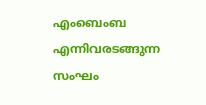എംബെംബ എന്നിവരടങ്ങുന്ന സംഘം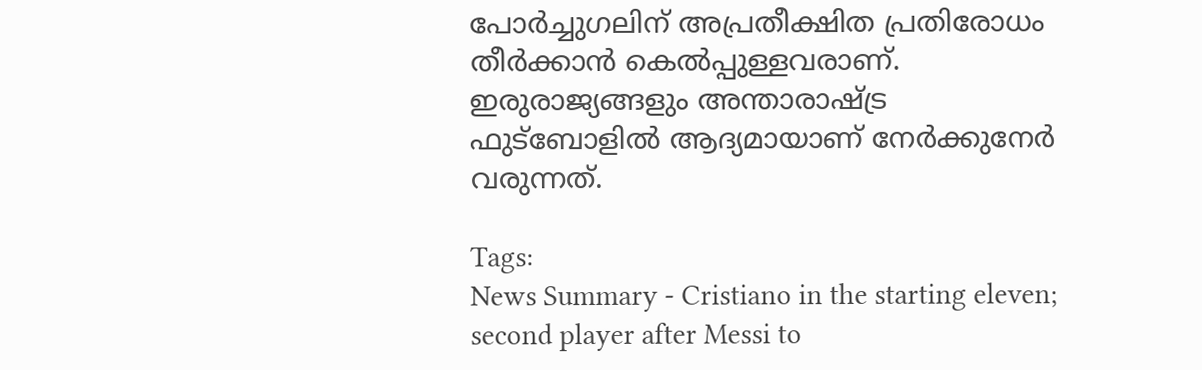പോർച്ചുഗലിന് അപ്രതീക്ഷിത പ്രതിരോധം തീർക്കാൻ കെൽപ്പുള്ളവരാണ്. ഇരുരാജ്യങ്ങളും അന്താരാഷ്ട്ര ഫുട്ബോളിൽ ആദ്യമായാണ് നേർക്കുനേർ വരുന്നത്.

Tags:
News Summary - Cristiano in the starting eleven; second player after Messi to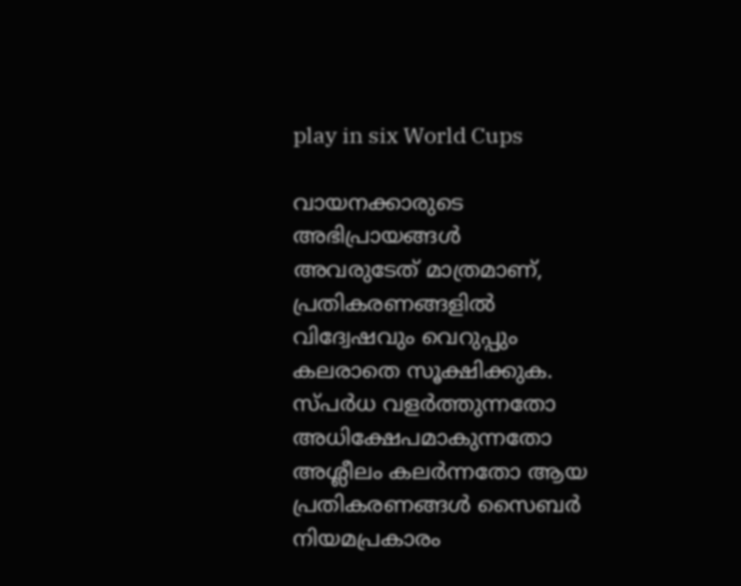play in six World Cups

വായനക്കാരുടെ അഭിപ്രായങ്ങള്‍ അവരുടേത് മാത്രമാണ്, പ്രതികരണങ്ങളിൽ വിദ്വേഷവും വെറുപ്പും കലരാതെ സൂക്ഷിക്കുക. സ്പർധ വളർത്തുന്നതോ അധിക്ഷേപമാകുന്നതോ അശ്ലീലം കലർന്നതോ ആയ പ്രതികരണങ്ങൾ സൈബർ നിയമപ്രകാരം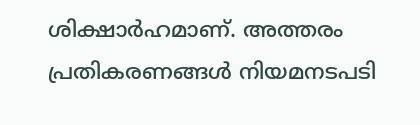ശിക്ഷാർഹമാണ്. അത്തരം പ്രതികരണങ്ങൾ നിയമനടപടി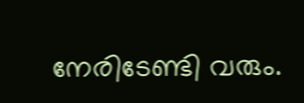നേരിടേണ്ടി വരും.